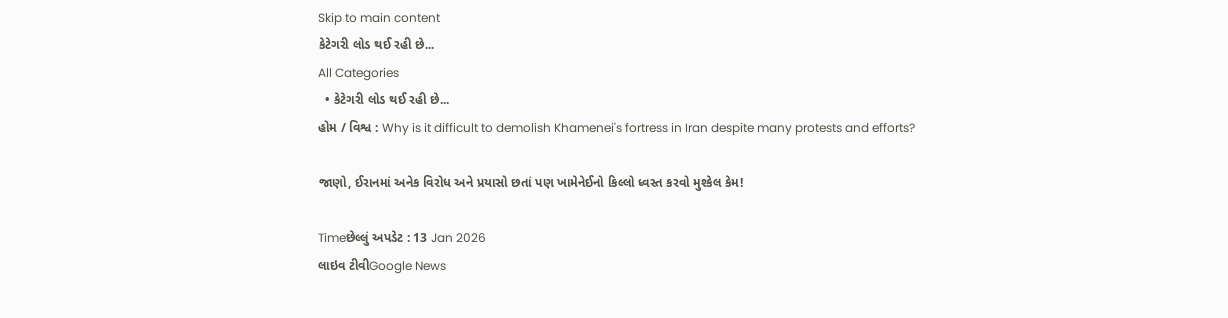Skip to main content
કેટેગરી લોડ થઈ રહી છે...
All Categories
  • કેટેગરી લોડ થઈ રહી છે...
હોમ / વિશ્વ : Why is it difficult to demolish Khamenei's fortress in Iran despite many protests and efforts?

જાણો, ઈરાનમાં અનેક વિરોધ અને પ્રયાસો છતાં પણ ખામેનેઈનો કિલ્લો ધ્વસ્ત કરવો મુશ્કેલ કેમ!

Timeછેલ્લું અપડેટ : 13 Jan 2026
લાઇવ ટીવીGoogle News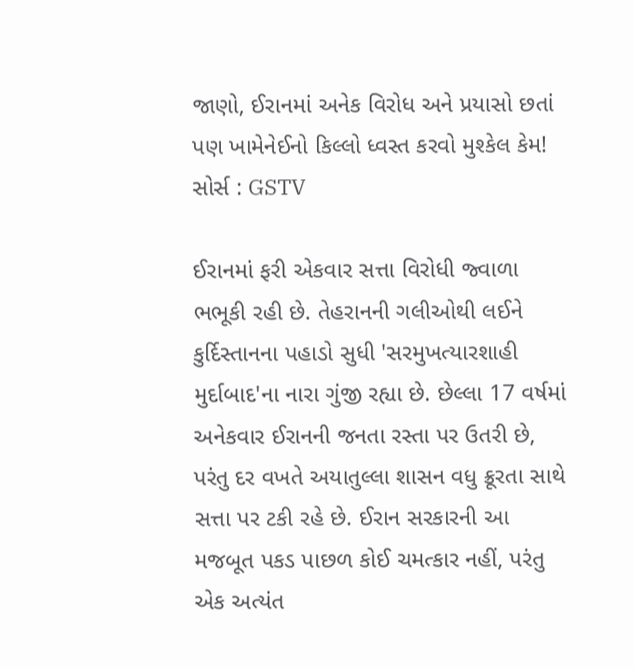જાણો, ઈરાનમાં અનેક વિરોધ અને પ્રયાસો છતાં પણ ખામેનેઈનો કિલ્લો ધ્વસ્ત કરવો મુશ્કેલ કેમ!
સોર્સ : GSTV

ઈરાનમાં ફરી એકવાર સત્તા વિરોધી જ્વાળા ભભૂકી રહી છે. તેહરાનની ગલીઓથી લઈને કુર્દિસ્તાનના પહાડો સુધી 'સરમુખત્યારશાહી મુર્દાબાદ'ના નારા ગુંજી રહ્યા છે. છેલ્લા 17 વર્ષમાં અનેકવાર ઈરાનની જનતા રસ્તા પર ઉતરી છે, પરંતુ દર વખતે અયાતુલ્લા શાસન વધુ ક્રૂરતા સાથે સત્તા પર ટકી રહે છે. ઈરાન સરકારની આ મજબૂત પકડ પાછળ કોઈ ચમત્કાર નહીં, પરંતુ એક અત્યંત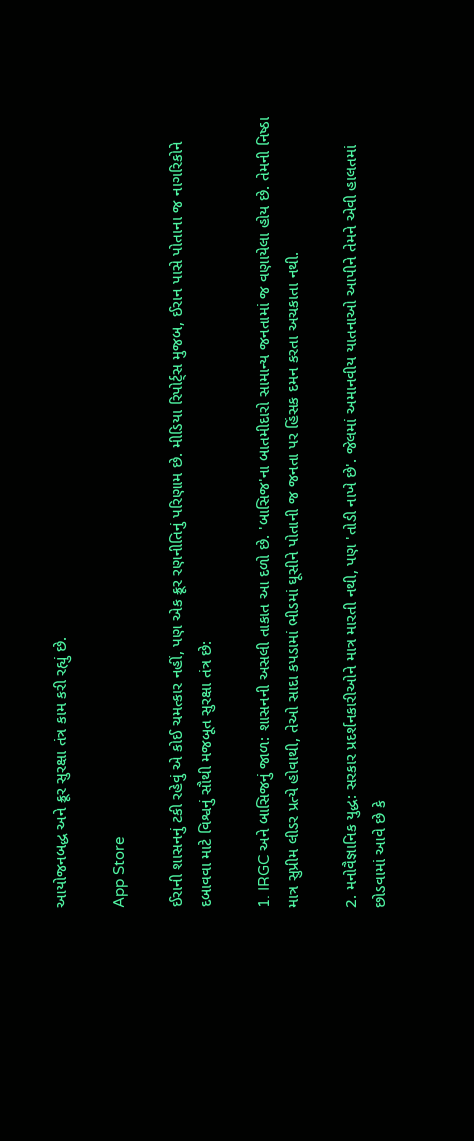આયોજનબદ્ધ અને ક્રૂર સુરક્ષા તંત્ર કામ કરી રહ્યું છે.

App Store

ઈરાની શાસનનું ટકી રહેવું એ કોઈ ચમત્કાર નહીં, પણ એક ક્રૂર રણનીતિનું પરિણામ છે. મીડિયા રિપોર્ટ્સ મુજબ, ઈરાન પાસે પોતાના જ નાગરિકોને દબાવવા માટે વિશ્વનું સૌથી મજબૂત સુરક્ષા તંત્ર છે:

1. IRGC અને બાસિજનું જાળ: શાસનની અસલી તાકાત આ દળો છે. 'બાસિજ'ના બાતમીદારો સામાન્ય જનતામાં જ વણાયેલા હોય છે. તેમની નિષ્ઠા માત્ર સુપ્રીમ લીડર પ્રત્યે હોવાથી, તેઓ સાદા કપડામાં ભીડમાં ઘૂસીને પોતાની જ જનતા પર હિંસક દમન કરતા અચકાતા નથી.

2. મનોવૈજ્ઞાનિક યુદ્ધ: સરકાર પ્રદર્શનકારીઓને માત્ર મારતી નથી, પણ 'તોડી નાખે છે'. જેલમાં અમાનવીય યાતનાઓ આપીને તેમને એવી હાલતમાં છોડવામાં આવે છે કે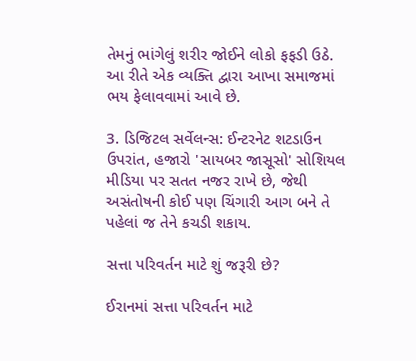તેમનું ભાંગેલું શરીર જોઈને લોકો ફફડી ઉઠે. આ રીતે એક વ્યક્તિ દ્વારા આખા સમાજમાં ભય ફેલાવવામાં આવે છે.

3. ડિજિટલ સર્વેલન્સ: ઈન્ટરનેટ શટડાઉન ઉપરાંત, હજારો 'સાયબર જાસૂસો' સોશિયલ મીડિયા પર સતત નજર રાખે છે, જેથી અસંતોષની કોઈ પણ ચિંગારી આગ બને તે પહેલાં જ તેને કચડી શકાય.

સત્તા પરિવર્તન માટે શું જરૂરી છે?

ઈરાનમાં સત્તા પરિવર્તન માટે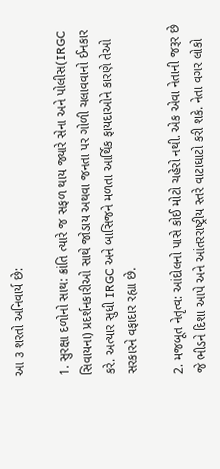આ ૩ શરતો અનિવાર્ય છે:

1. સુરક્ષા દળોનો સાથ: ક્રાંતિ ત્યારે જ સફળ થાય જ્યારે સેના અને પોલીસ(IRGC સિવાયના) પ્રદર્શનકારીઓ સાથે જોડાય અથવા જનતા પર ગોળી ચલાવવાનો ઈનકાર કરે. અત્યાર સુધી IRGC અને બાસિજને મળતા આર્થિક ફાયદાઓને કારણે તેઓ સરકારને વફાદાર રહ્યા છે.

2. મજબૂત નેતૃત્વ: આંદોલનો પાસે કોઈ મોટો ચહેરો નથી. એક એવા નેતાની જરૂર છે જે ભીડને દિશા આપે અને આંતરરાષ્ટ્રીય સ્તરે વાટાઘાટો કરી શકે. નેતા વગર લોકો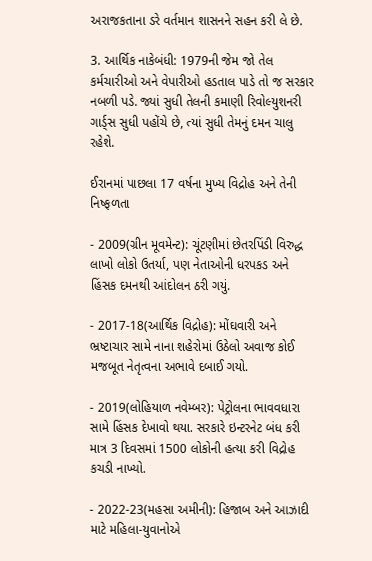અરાજકતાના ડરે વર્તમાન શાસનને સહન કરી લે છે.

3. આર્થિક નાકેબંધી: 1979ની જેમ જો તેલ કર્મચારીઓ અને વેપારીઓ હડતાલ પાડે તો જ સરકાર નબળી પડે. જ્યાં સુધી તેલની કમાણી રિવોલ્યુશનરી ગાર્ડ્સ સુધી પહોંચે છે, ત્યાં સુધી તેમનું દમન ચાલુ રહેશે.

ઈરાનમાં પાછલા 17 વર્ષના મુખ્ય વિદ્રોહ અને તેની નિષ્ફળતા

- 2009(ગ્રીન મૂવમેન્ટ): ચૂંટણીમાં છેતરપિંડી વિરુદ્ધ લાખો લોકો ઉતર્યા, પણ નેતાઓની ધરપકડ અને હિંસક દમનથી આંદોલન ઠરી ગયું.

- 2017-18(આર્થિક વિદ્રોહ): મોંઘવારી અને ભ્રષ્ટાચાર સામે નાના શહેરોમાં ઉઠેલો અવાજ કોઈ મજબૂત નેતૃત્વના અભાવે દબાઈ ગયો.

- 2019(લોહિયાળ નવેમ્બર): પેટ્રોલના ભાવવધારા સામે હિંસક દેખાવો થયા. સરકારે ઇન્ટરનેટ બંધ કરી માત્ર 3 દિવસમાં 1500 લોકોની હત્યા કરી વિદ્રોહ કચડી નાખ્યો.

- 2022-23(મહસા અમીની): હિજાબ અને આઝાદી માટે મહિલા-યુવાનોએ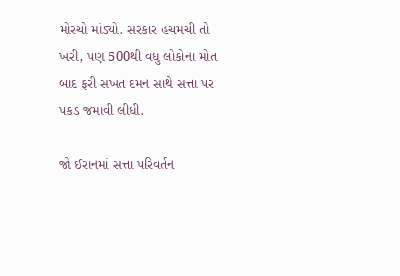મોરચો માંડ્યો. સરકાર હચમચી તો ખરી, પણ 500થી વધુ લોકોના મોત બાદ ફરી સખત દમન સાથે સત્તા પર પકડ જમાવી લીધી.

જો ઈરાનમાં સત્તા પરિવર્તન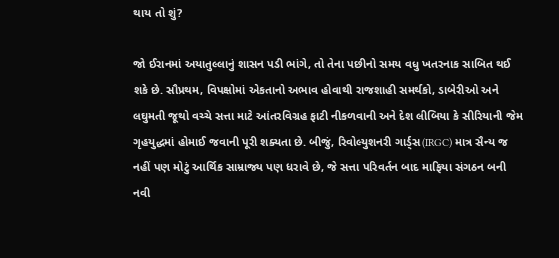થાય તો શું?

જો ઈરાનમાં અયાતુલ્લાનું શાસન પડી ભાંગે, તો તેના પછીનો સમય વધુ ખતરનાક સાબિત થઈ શકે છે. સૌપ્રથમ, વિપક્ષોમાં એકતાનો અભાવ હોવાથી રાજશાહી સમર્થકો, ડાબેરીઓ અને લઘુમતી જૂથો વચ્ચે સત્તા માટે આંતરવિગ્રહ ફાટી નીકળવાની અને દેશ લીબિયા કે સીરિયાની જેમ ગૃહયુદ્ધમાં હોમાઈ જવાની પૂરી શક્યતા છે. બીજું, રિવોલ્યુશનરી ગાર્ડ્સ(IRGC) માત્ર સૈન્ય જ નહીં પણ મોટું આર્થિક સામ્રાજ્ય પણ ધરાવે છે, જે સત્તા પરિવર્તન બાદ માફિયા સંગઠન બની નવી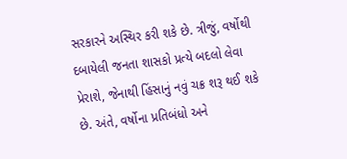સરકારને અસ્થિર કરી શકે છે. ત્રીજું, વર્ષોથી દબાયેલી જનતા શાસકો પ્રત્યે બદલો લેવા પ્રેરાશે, જેનાથી હિંસાનું નવું ચક્ર શરૂ થઈ શકે છે. અંતે, વર્ષોના પ્રતિબંધો અને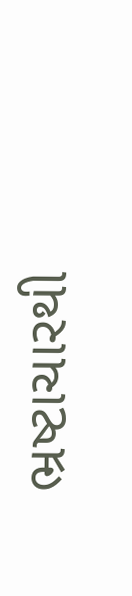ભ્રષ્ટાચારથી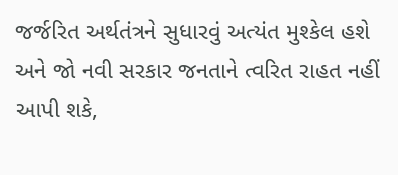જર્જરિત અર્થતંત્રને સુધારવું અત્યંત મુશ્કેલ હશે અને જો નવી સરકાર જનતાને ત્વરિત રાહત નહીં આપી શકે,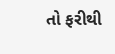તો ફરીથી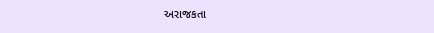અરાજકતા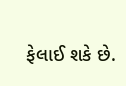ફેલાઈ શકે છે.